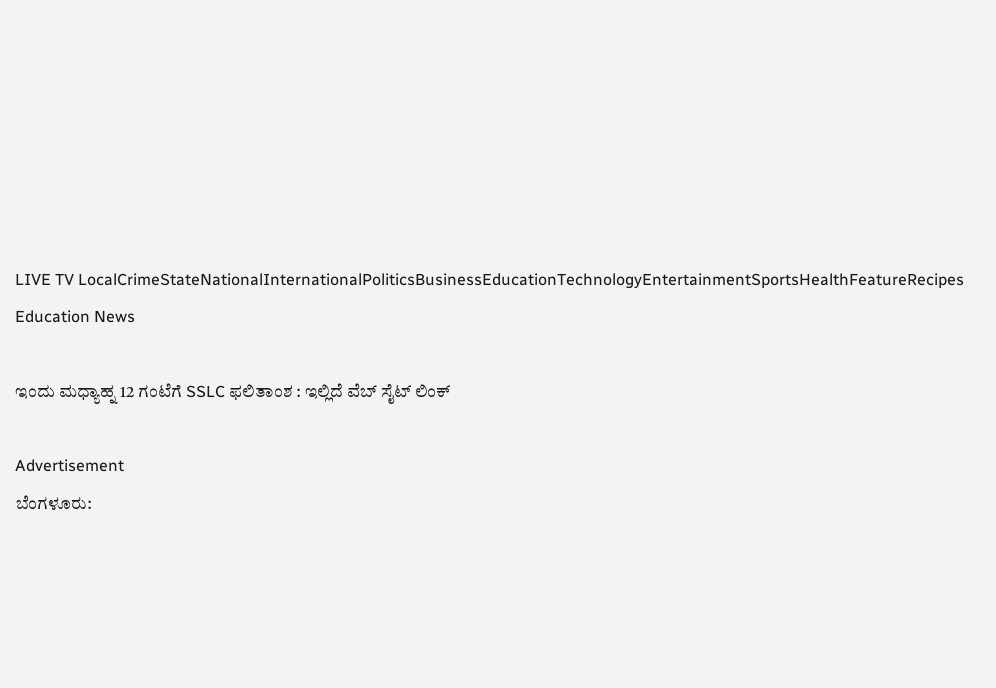LIVE TV LocalCrimeStateNationalInternationalPoliticsBusinessEducationTechnologyEntertainmentSportsHealthFeatureRecipes
Education News

ಇಂದು ಮಧ್ಯಾಹ್ನ 12 ಗಂಟೆಗೆ SSLC ಫಲಿತಾಂಶ : ಇಲ್ಲಿದೆ ವೆಬ್ ಸೈಟ್ ಲಿಂಕ್

Advertisement
ಬೆಂಗಳೂರು: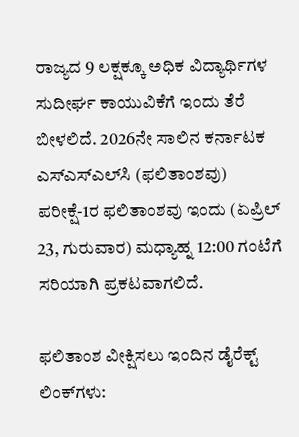ರಾಜ್ಯದ 9 ಲಕ್ಷಕ್ಕೂ ಅಧಿಕ ವಿದ್ಯಾರ್ಥಿಗಳ ಸುದೀರ್ಘ ಕಾಯುವಿಕೆಗೆ ಇಂದು ತೆರೆ ಬೀಳಲಿದೆ. 2026ನೇ ಸಾಲಿನ ಕರ್ನಾಟಕ ಎಸ್‌ಎಸ್‌ಎಲ್‌ಸಿ (ಫಲಿತಾಂಶವು) ಪರೀಕ್ಷೆ-1ರ ಫಲಿತಾಂಶವು ಇಂದು (ಏಪ್ರಿಲ್ 23, ಗುರುವಾರ) ಮಧ್ಯಾಹ್ನ 12:00 ಗಂಟೆಗೆ ಸರಿಯಾಗಿ ಪ್ರಕಟವಾಗಲಿದೆ.

ಫಲಿತಾಂಶ ವೀಕ್ಷಿಸಲು ಇಂದಿನ ಡೈರೆಕ್ಟ್ ಲಿಂಕ್‌ಗಳು: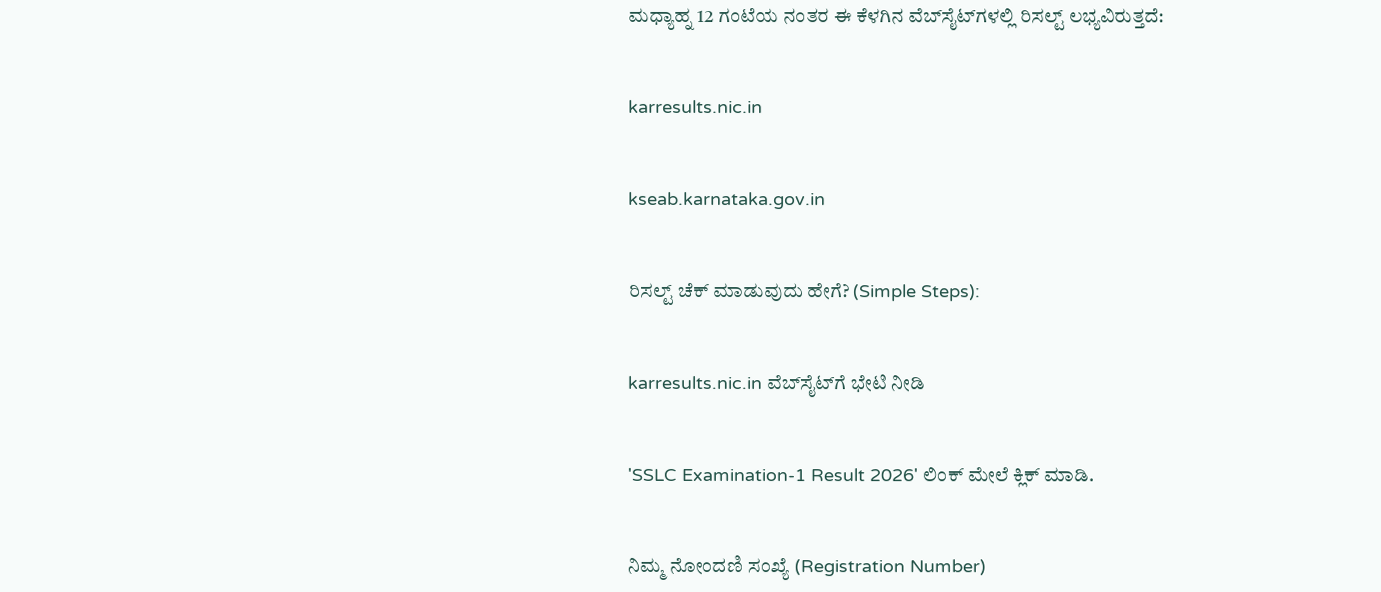ಮಧ್ಯಾಹ್ನ 12 ಗಂಟೆಯ ನಂತರ ಈ ಕೆಳಗಿನ ವೆಬ್‌ಸೈಟ್‌ಗಳಲ್ಲಿ ರಿಸಲ್ಟ್ ಲಭ್ಯವಿರುತ್ತದೆ:


karresults.nic.in


kseab.karnataka.gov.in


ರಿಸಲ್ಟ್ ಚೆಕ್ ಮಾಡುವುದು ಹೇಗೆ? (Simple Steps):


karresults.nic.in ವೆಬ್‌ಸೈಟ್‌ಗೆ ಭೇಟಿ ನೀಡಿ


'SSLC Examination-1 Result 2026' ಲಿಂಕ್ ಮೇಲೆ ಕ್ಲಿಕ್ ಮಾಡಿ.


ನಿಮ್ಮ ನೋಂದಣಿ ಸಂಖ್ಯೆ (Registration Number)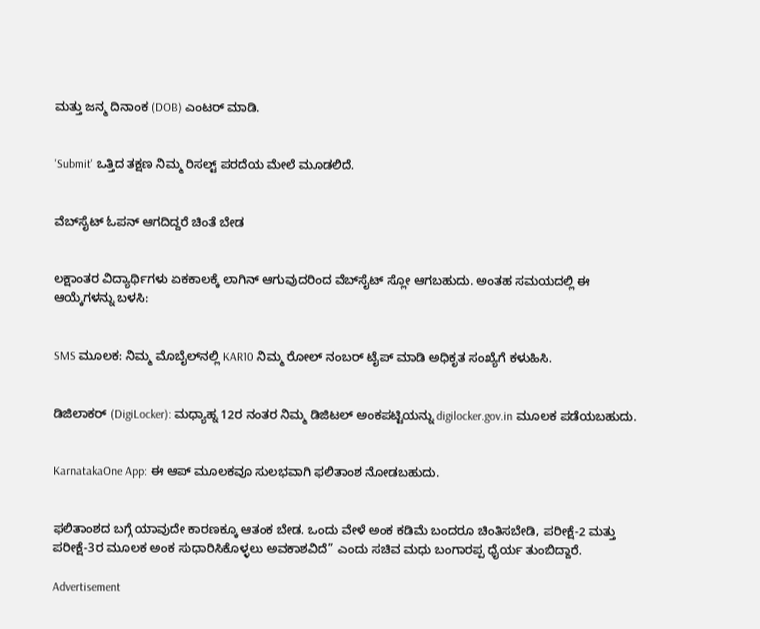ಮತ್ತು ಜನ್ಮ ದಿನಾಂಕ (DOB) ಎಂಟರ್ ಮಾಡಿ.


'Submit' ಒತ್ತಿದ ತಕ್ಷಣ ನಿಮ್ಮ ರಿಸಲ್ಟ್ ಪರದೆಯ ಮೇಲೆ ಮೂಡಲಿದೆ.


ವೆಬ್‌ಸೈಟ್ ಓಪನ್ ಆಗದಿದ್ದರೆ ಚಿಂತೆ ಬೇಡ


ಲಕ್ಷಾಂತರ ವಿದ್ಯಾರ್ಥಿಗಳು ಏಕಕಾಲಕ್ಕೆ ಲಾಗಿನ್ ಆಗುವುದರಿಂದ ವೆಬ್‌ಸೈಟ್ ಸ್ಲೋ ಆಗಬಹುದು. ಅಂತಹ ಸಮಯದಲ್ಲಿ ಈ ಆಯ್ಕೆಗಳನ್ನು ಬಳಸಿ:


SMS ಮೂಲಕ: ನಿಮ್ಮ ಮೊಬೈಲ್‌ನಲ್ಲಿ KAR10 ನಿಮ್ಮ ರೋಲ್ ನಂಬರ್ ಟೈಪ್ ಮಾಡಿ ಅಧಿಕೃತ ಸಂಖ್ಯೆಗೆ ಕಳುಹಿಸಿ.


ಡಿಜಿಲಾಕರ್ (DigiLocker): ಮಧ್ಯಾಹ್ನ 12ರ ನಂತರ ನಿಮ್ಮ ಡಿಜಿಟಲ್ ಅಂಕಪಟ್ಟಿಯನ್ನು digilocker.gov.in ಮೂಲಕ ಪಡೆಯಬಹುದು.


KarnatakaOne App: ಈ ಆಪ್ ಮೂಲಕವೂ ಸುಲಭವಾಗಿ ಫಲಿತಾಂಶ ನೋಡಬಹುದು.


ಫಲಿತಾಂಶದ ಬಗ್ಗೆ ಯಾವುದೇ ಕಾರಣಕ್ಕೂ ಆತಂಕ ಬೇಡ. ಒಂದು ವೇಳೆ ಅಂಕ ಕಡಿಮೆ ಬಂದರೂ ಚಿಂತಿಸಬೇಡಿ, ಪರೀಕ್ಷೆ-2 ಮತ್ತು ಪರೀಕ್ಷೆ-3ರ ಮೂಲಕ ಅಂಕ ಸುಧಾರಿಸಿಕೊಳ್ಳಲು ಅವಕಾಶವಿದೆ” ಎಂದು ಸಚಿವ ಮಧು ಬಂಗಾರಪ್ಪ ಧೈರ್ಯ ತುಂಬಿದ್ದಾರೆ.

Advertisement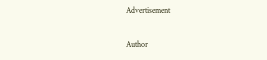Advertisement

Author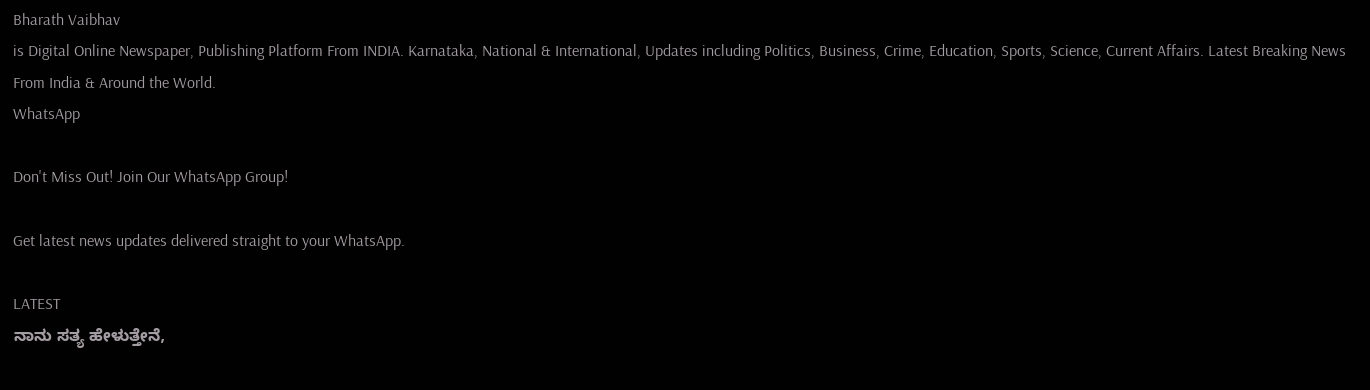Bharath Vaibhav
is Digital Online Newspaper, Publishing Platform From INDIA. Karnataka, National & International, Updates including Politics, Business, Crime, Education, Sports, Science, Current Affairs. Latest Breaking News From India & Around the World.
WhatsApp

Don't Miss Out! Join Our WhatsApp Group!

Get latest news updates delivered straight to your WhatsApp.

LATEST
ನಾನು ಸತ್ಯ ಹೇಳುತ್ತೇನೆ,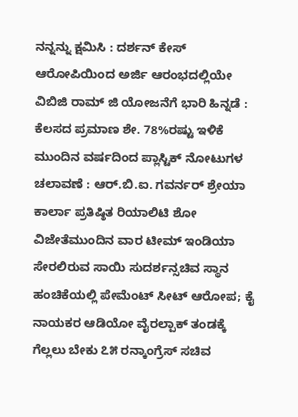ನನ್ನನ್ನು ಕ್ಷಮಿಸಿ : ದರ್ಶನ್ ಕೇಸ್ ಆರೋಪಿಯಿಂದ ಅರ್ಜಿ ಆರಂಭದಲ್ಲಿಯೇ ವಿಬಿಜಿ ರಾಮ್ ಜಿ ಯೋಜನೆಗೆ ಭಾರಿ ಹಿನ್ನಡೆ : ಕೆಲಸದ ಪ್ರಮಾಣ ಶೇ. 78%ರಷ್ಟು ಇಳಿಕೆ ಮುಂದಿನ ವರ್ಷದಿಂದ ಪ್ಲಾಸ್ಟಿಕ್ ನೋಟುಗಳ ಚಲಾವಣೆ : ಆರ್‌.ಬಿ.ಐ. ಗವರ್ನರ್ ಶ್ರೇಯಾ ಕಾರ್ಲಾ ಪ್ರತಿಷ್ಠಿತ ರಿಯಾಲಿಟಿ ಶೋ ವಿಜೇತೆಮುಂದಿನ ವಾರ ಟೀಮ್ ಇಂಡಿಯಾ ಸೇರಲಿರುವ ಸಾಯಿ ಸುದರ್ಶನ್ಸಚಿವ ಸ್ಥಾನ ಹಂಚಿಕೆಯಲ್ಲಿ ಪೇಮೆಂಟ್ ಸೀಟ್ ಆರೋಪ; ಕೈ ನಾಯಕರ ಆಡಿಯೋ ವೈರಲ್ಪಾಕ್ ತಂಡಕ್ಕೆ ಗೆಲ್ಲಲು ಬೇಕು ೭೫ ರನ್ಕಾಂಗ್ರೆಸ್ ಸಚಿವ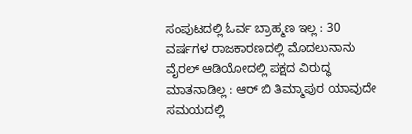ಸಂಪುಟದಲ್ಲಿ ಓರ್ವ ಬ್ರಾಹ್ಮಣ ಇಲ್ಲ : 30 ವರ್ಷಗಳ ರಾಜಕಾರಣದಲ್ಲಿ ಮೊದಲುನಾನು ವೈರಲ್ ಆಡಿಯೋದಲ್ಲಿ ಪಕ್ಷದ ವಿರುದ್ಧ ಮಾತನಾಡಿಲ್ಲ : ಆರ್ ಬಿ ತಿಮ್ಮಾಪುರ ಯಾವುದೇ ಸಮಯದಲ್ಲಿ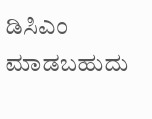ಡಿಸಿಎಂ ಮಾಡಬಹುದು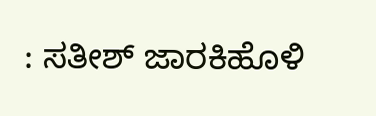: ಸತೀಶ್ ಜಾರಕಿಹೊಳಿ